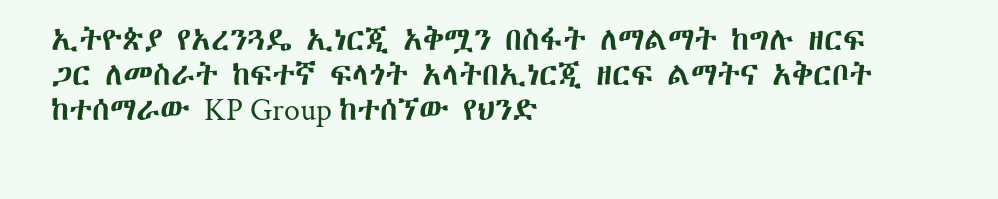ኢትዮጵያ የአረንጓዴ ኢነርጂ አቅሟን በስፋት ለማልማት ከግሉ ዘርፍ ጋር ለመስራት ከፍተኛ ፍላጎት አላትበኢነርጂ ዘርፍ ልማትና አቅርቦት ከተሰማራው KP Group ከተሰኘው የህንድ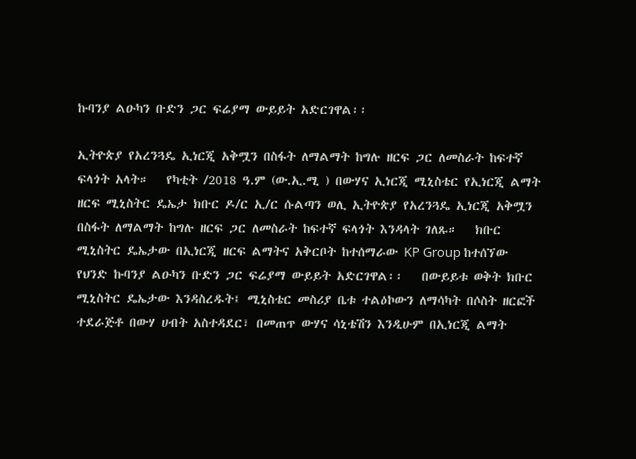ኩባንያ ልዑካን ቡድን ጋር ፍሬያማ ውይይት አድርገዋል፡፡

ኢትዮጵያ የአረንጓዴ ኢነርጂ አቅሟን በስፋት ለማልማት ከግሉ ዘርፍ ጋር ለመስራት ከፍተኛ ፍላጎት አላት።   የካቲት /2018 ዓ.ም (ው.ኢ.ሚ ) በውሃና ኢነርጂ ሚኒስቴር የኢነርጂ ልማት ዘርፍ ሚኒስትር ዴኤታ ክቡር ዶ/ር ኢ/ር ሱልጣን ወሊ ኢትዮጵያ የአረንጓዴ ኢነርጂ አቅሟን በስፋት ለማልማት ከግሉ ዘርፍ ጋር ለመስራት ከፍተኛ ፍላጎት እንዳላት ገለጹ።   ክቡር ሚኒስትር ዴኤታው በኢነርጂ ዘርፍ ልማትና አቅርቦት ከተሰማራው KP Group ከተሰኘው የህንድ ኩባንያ ልዑካን ቡድን ጋር ፍሬያማ ውይይት አድርገዋል፡፡   በውይይቱ ወቅት ክቡር ሚኒስትር ዴኤታው እንዳስረዱት፤ ሚኒስቴር መስሪያ ቤቱ ተልዕኮውን ለማሳካት በሶስት ዘርፎች ተደራጅቶ በውሃ ሀብት አስተዳደር፣ በመጠጥ ውሃና ሳኒቴሽን እንዲሁም በኢነርጂ ልማት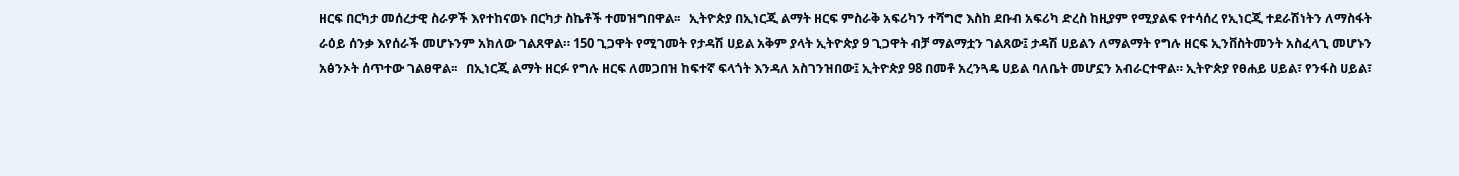ዘርፍ በርካታ መሰረታዊ ስራዎች እየተከናወኑ በርካታ ስኬቶች ተመዝግበዋል፡፡   ኢትዮጵያ በኢነርጂ ልማት ዘርፍ ምስራቅ አፍሪካን ተሻግሮ እስከ ደቡብ አፍሪካ ድረስ ከዚያም የሚያልፍ የተሳሰረ የኢነርጂ ተደራሽነትን ለማስፋት ራዕይ ሰንቃ እየሰራች መሆኑንም አክለው ገልጸዋል። 150 ጊጋዋት የሚገመት የታዳሽ ሀይል አቅም ያላት ኢትዮጵያ 9 ጊጋዋት ብቻ ማልማቷን ገልጸው፤ ታዳሽ ሀይልን ለማልማት የግሉ ዘርፍ ኢንቨስትመንት አስፈላጊ መሆኑን አፅንኦት ሰጥተው ገልፀዋል፡፡   በኢነርጂ ልማት ዘርፉ የግሉ ዘርፍ ለመጋበዝ ከፍተኛ ፍላጎት እንዳለ አስገንዝበው፤ ኢትዮጵያ 98 በመቶ አረንጓዴ ሀይል ባለቤት መሆኗን አብራርተዋል። ኢትዮጵያ የፀሐይ ሀይል፣ የንፋስ ሀይል፣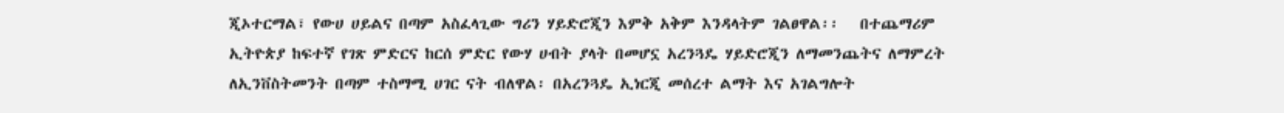ጂኦተርማል፣ የውሀ ሀይልና በጣም አስፈላጊው ግሪን ሃይድሮጂን እምቅ አቅም እንዳላትም ገልፀዋል፡፡   በተጨማሪም ኢትዮጵያ ከፍተኛ የገጽ ምድርና ከርሰ ምድር የውሃ ሀብት ያላት በመሆኗ አረንጓዴ ሃይድሮጂን ለማመንጨትና ለማምረት ለኢንቨስትመንት በጣም ተስማሚ ሀገር ናት ብለዋል፡ በአረንጓዴ ኢነርጂ መሰረተ ልማት እና አገልግሎት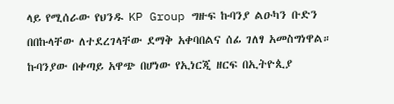ላይ የሚሰራው የህንዱ KP Group ግዙፍ ኩባንያ ልዑካን ቡድን በበኩላቸው ለተደረገላቸው ደማቅ አቀባበልና ሰፊ ገለፃ አመስግነዋል። ኩባንያው በቀጣይ አዋጭ በሆነው የኢነርጂ ዘርፍ በኢትዮጲያ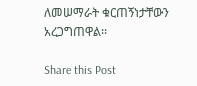ለመሠማራት ቁርጠኝነታቸውን አረጋግጠዋል፡፡

Share this Post